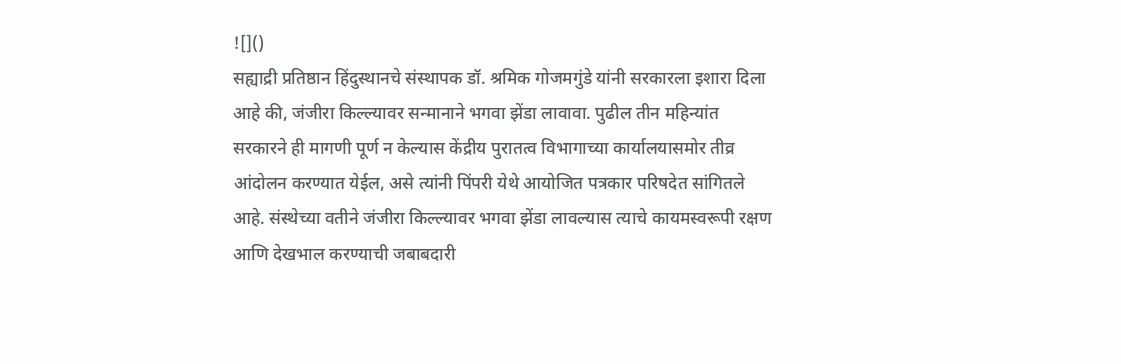![]()
सह्याद्री प्रतिष्ठान हिंदुस्थानचे संस्थापक डॉ. श्रमिक गोजमगुंडे यांनी सरकारला इशारा दिला आहे की, जंजीरा किल्ल्यावर सन्मानाने भगवा झेंडा लावावा. पुढील तीन महिन्यांत सरकारने ही मागणी पूर्ण न केल्यास केंद्रीय पुरातत्व विभागाच्या कार्यालयासमोर तीव्र आंदोलन करण्यात येईल, असे त्यांनी पिंपरी येथे आयोजित पत्रकार परिषदेत सांगितले आहे. संस्थेच्या वतीने जंजीरा किल्ल्यावर भगवा झेंडा लावल्यास त्याचे कायमस्वरूपी रक्षण आणि देखभाल करण्याची जबाबदारी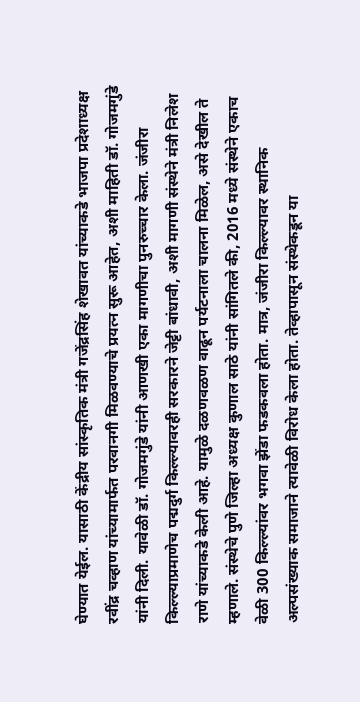घेण्यात येईल. यासाठी केंद्रीय सांस्कृतिक मंत्री गजेंद्रसिंह शेखावत यांच्याकडे भाजपा प्रदेशाध्यक्ष रवींद्र चव्हाण यांच्यामार्फत परवानगी मिळवण्याचे प्रयत्न सुरू आहेत, अशी माहिती डॉ. गोजमगुंडे यांनी दिली. यावेळी डॉ. गोजमगुंडे यांनी आणखी एका मागणीचा पुनरुच्चार केला. जंजीरा किल्ल्याप्रमाणेच पद्मदुर्ग किल्ल्यावरही सरकारने जेट्टी बांधावी, अशी मागणी संस्थेने मंत्री निलेश राणे यांच्याकडे केली आहे. यामुळे दळणवळण वाढून पर्यटनाला चालना मिळेल, असे देखील ते म्हणाले. संस्थेचे पुणे जिल्हा अध्यक्ष कुणाल साठे यांनी सांगितले की, 2016 मध्ये संस्थेने एकाच वेळी 300 किल्ल्यांवर भगवा झेंडा फडकवला होता. मात्र, जंजीरा किल्ल्यावर स्थानिक अल्पसंख्याक समाजाने त्यावेळी विरोध केला होता. तेव्हापासून संस्थेकडून या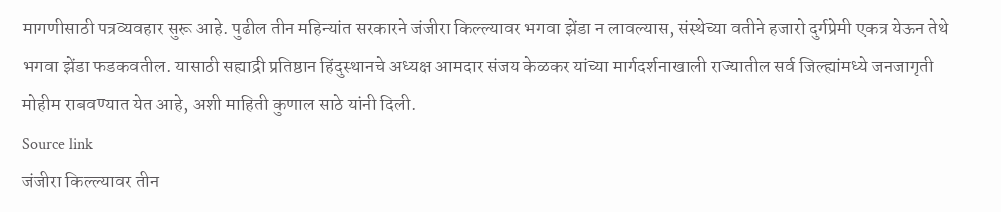मागणीसाठी पत्रव्यवहार सुरू आहे. पुढील तीन महिन्यांत सरकारने जंजीरा किल्ल्यावर भगवा झेंडा न लावल्यास, संस्थेच्या वतीने हजारो दुर्गप्रेमी एकत्र येऊन तेथे भगवा झेंडा फडकवतील. यासाठी सह्याद्री प्रतिष्ठान हिंदुस्थानचे अध्यक्ष आमदार संजय केळकर यांच्या मार्गदर्शनाखाली राज्यातील सर्व जिल्ह्यांमध्ये जनजागृती मोहीम राबवण्यात येत आहे, अशी माहिती कुणाल साठे यांनी दिली.
Source link
जंजीरा किल्ल्यावर तीन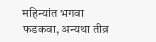महिन्यांत भगवा फडकवा, अन्यथा तीव्र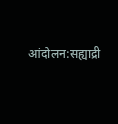आंदोलन:सह्याद्री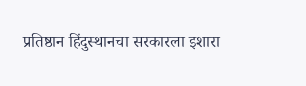प्रतिष्ठान हिंदुस्थानचा सरकारला इशारा